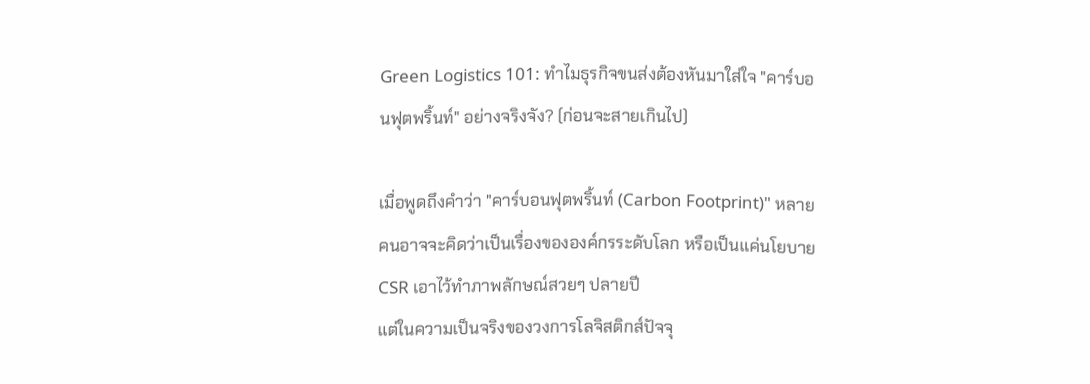Green Logistics 101: ทำไมธุรกิจขนส่งต้องหันมาใส่ใจ "คาร์บอนฟุตพริ้นท์" อย่างจริงจัง? (ก่อนจะสายเกินไป)

เมื่อพูดถึงคำว่า "คาร์บอนฟุตพริ้นท์ (Carbon Footprint)" หลายคนอาจจะคิดว่าเป็นเรื่องขององค์กรระดับโลก หรือเป็นแค่นโยบาย CSR เอาไว้ทำภาพลักษณ์สวยๆ ปลายปี
แต่ในความเป็นจริงของวงการโลจิสติกส์ปัจจุ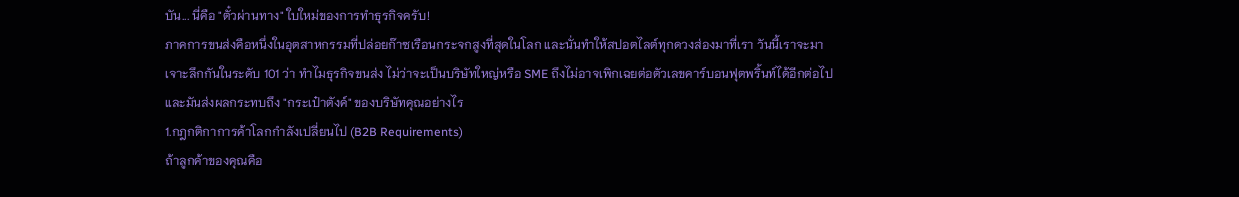บัน... นี่คือ "ตั๋วผ่านทาง" ใบใหม่ของการทำธุรกิจครับ!
ภาคการขนส่งคือหนึ่งในอุตสาหกรรมที่ปล่อยก๊าซเรือนกระจกสูงที่สุดในโลก และนั่นทำให้สปอตไลต์ทุกดวงส่องมาที่เรา วันนี้เราจะมาเจาะลึกกันในระดับ 101 ว่า ทำไมธุรกิจขนส่ง ไม่ว่าจะเป็นบริษัทใหญ่หรือ SME ถึงไม่อาจเพิกเฉยต่อตัวเลขคาร์บอนฟุตพริ้นท์ได้อีกต่อไป และมันส่งผลกระทบถึง "กระเป๋าตังค์" ของบริษัทคุณอย่างไร
1.กฎกติกาการค้าโลกกำลังเปลี่ยนไป (B2B Requirements)
ถ้าลูกค้าของคุณคือ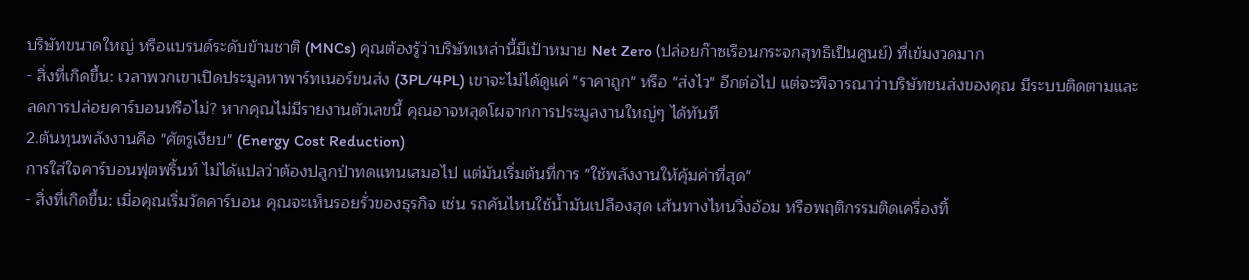บริษัทขนาดใหญ่ หรือแบรนด์ระดับข้ามชาติ (MNCs) คุณต้องรู้ว่าบริษัทเหล่านี้มีเป้าหมาย Net Zero (ปล่อยก๊าซเรือนกระจกสุทธิเป็นศูนย์) ที่เข้มงวดมาก
- สิ่งที่เกิดขึ้น: เวลาพวกเขาเปิดประมูลหาพาร์ทเนอร์ขนส่ง (3PL/4PL) เขาจะไม่ได้ดูแค่ "ราคาถูก" หรือ "ส่งไว" อีกต่อไป แต่จะพิจารณาว่าบริษัทขนส่งของคุณ มีระบบติดตามและลดการปล่อยคาร์บอนหรือไม่? หากคุณไม่มีรายงานตัวเลขนี้ คุณอาจหลุดโผจากการประมูลงานใหญ่ๆ ได้ทันที
2.ต้นทุนพลังงานคือ "ศัตรูเงียบ" (Energy Cost Reduction)
การใส่ใจคาร์บอนฟุตพริ้นท์ ไม่ได้แปลว่าต้องปลูกป่าทดแทนเสมอไป แต่มันเริ่มต้นที่การ "ใช้พลังงานให้คุ้มค่าที่สุด"
- สิ่งที่เกิดขึ้น: เมื่อคุณเริ่มวัดคาร์บอน คุณจะเห็นรอยรั่วของธุรกิจ เช่น รถคันไหนใช้น้ำมันเปลืองสุด เส้นทางไหนวิ่งอ้อม หรือพฤติกรรมติดเครื่องทิ้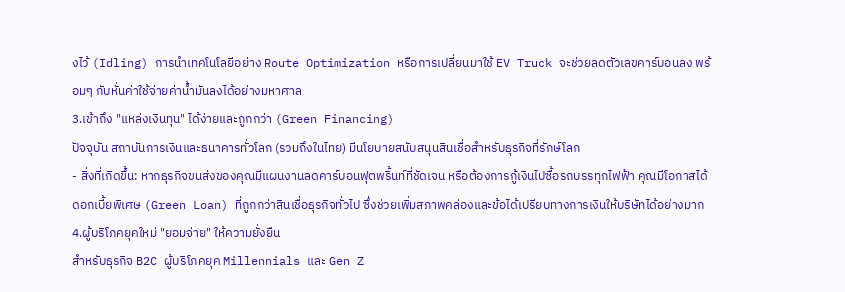งไว้ (Idling) การนำเทคโนโลยีอย่าง Route Optimization หรือการเปลี่ยนมาใช้ EV Truck จะช่วยลดตัวเลขคาร์บอนลง พร้อมๆ กับหั่นค่าใช้จ่ายค่าน้ำมันลงได้อย่างมหาศาล
3.เข้าถึง "แหล่งเงินทุน" ได้ง่ายและถูกกว่า (Green Financing)
ปัจจุบัน สถาบันการเงินและธนาคารทั่วโลก (รวมถึงในไทย) มีนโยบายสนับสนุนสินเชื่อสำหรับธุรกิจที่รักษ์โลก
- สิ่งที่เกิดขึ้น: หากธุรกิจขนส่งของคุณมีแผนงานลดคาร์บอนฟุตพริ้นท์ที่ชัดเจน หรือต้องการกู้เงินไปซื้อรถบรรทุกไฟฟ้า คุณมีโอกาสได้ ดอกเบี้ยพิเศษ (Green Loan) ที่ถูกกว่าสินเชื่อธุรกิจทั่วไป ซึ่งช่วยเพิ่มสภาพคล่องและข้อได้เปรียบทางการเงินให้บริษัทได้อย่างมาก
4.ผู้บริโภคยุคใหม่ "ยอมจ่าย" ให้ความยั่งยืน
สำหรับธุรกิจ B2C ผู้บริโภคยุค Millennials และ Gen Z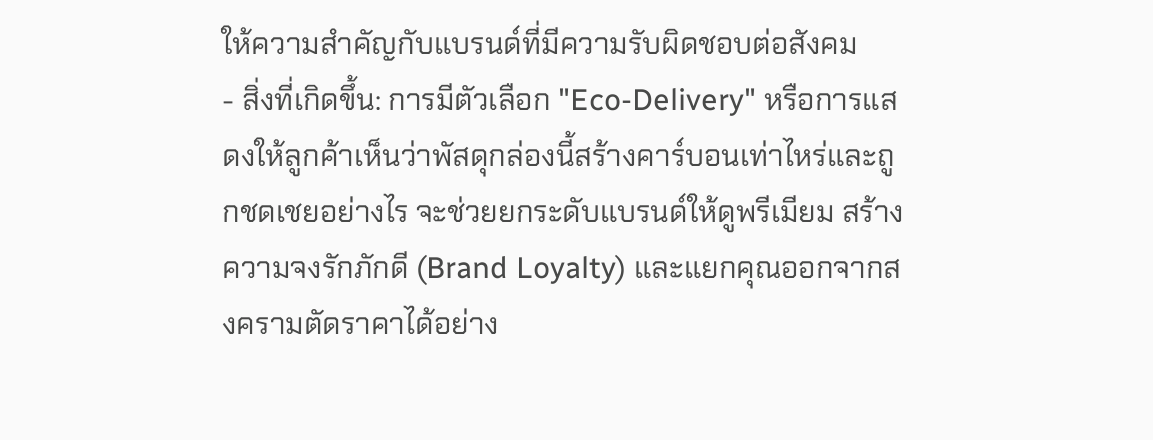ให้ความสำคัญกับแบรนด์ที่มีความรับผิดชอบต่อสังคม
- สิ่งที่เกิดขึ้น: การมีตัวเลือก "Eco-Delivery" หรือการแสดงให้ลูกค้าเห็นว่าพัสดุกล่องนี้สร้างคาร์บอนเท่าไหร่และถูกชดเชยอย่างไร จะช่วยยกระดับแบรนด์ให้ดูพรีเมียม สร้างความจงรักภักดี (Brand Loyalty) และแยกคุณออกจากสงครามตัดราคาได้อย่าง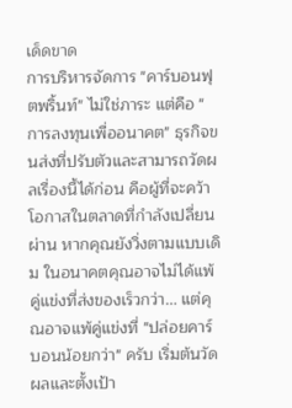เด็ดขาด
การบริหารจัดการ "คาร์บอนฟุตพริ้นท์" ไม่ใช่ภาระ แต่คือ "การลงทุนเพื่ออนาคต" ธุรกิจขนส่งที่ปรับตัวและสามารถวัดผลเรื่องนี้ได้ก่อน คือผู้ที่จะคว้าโอกาสในตลาดที่กำลังเปลี่ยนผ่าน หากคุณยังวิ่งตามแบบเดิม ในอนาคตคุณอาจไม่ได้แพ้คู่แข่งที่ส่งของเร็วกว่า... แต่คุณอาจแพ้คู่แข่งที่ "ปล่อยคาร์บอนน้อยกว่า" ครับ เริ่มต้นวัดผลและตั้งเป้า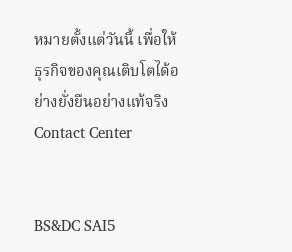หมายตั้งแต่วันนี้ เพื่อให้ธุรกิจของคุณเติบโตได้อย่างยั่งยืนอย่างแท้จริง
Contact Center


BS&DC SAI5